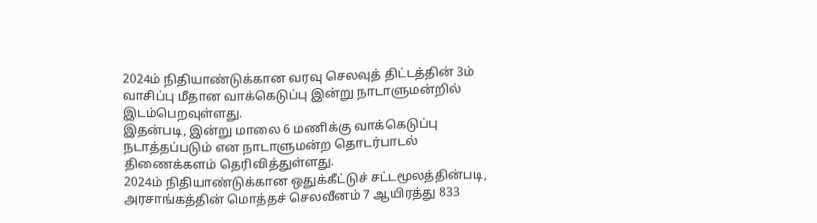2024ம் நிதியாண்டுக்கான வரவு செலவுத் திட்டத்தின் 3ம் வாசிப்பு மீதான வாக்கெடுப்பு இன்று நாடாளுமன்றில் இடம்பெறவுள்ளது.
இதன்படி, இன்று மாலை 6 மணிக்கு வாக்கெடுப்பு நடாத்தப்படும் என நாடாளுமன்ற தொடர்பாடல் திணைக்களம் தெரிவித்துள்ளது.
2024ம் நிதியாண்டுக்கான ஒதுக்கீட்டுச் சட்டமூலத்தின்படி, அரசாங்கத்தின் மொத்தச் செலவீனம் 7 ஆயிரத்து 833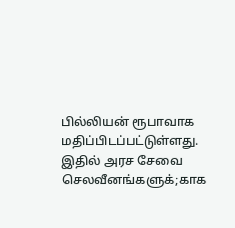பில்லியன் ரூபாவாக மதிப்பிடப்பட்டுள்ளது.
இதில் அரச சேவை செலவீனங்களுக்;காக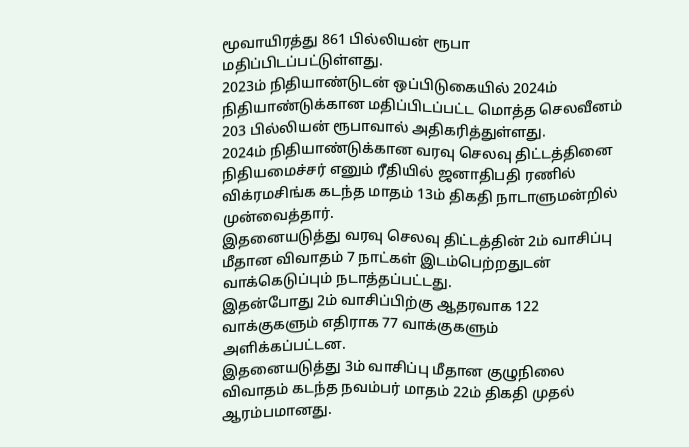மூவாயிரத்து 861 பில்லியன் ரூபா மதிப்பிடப்பட்டுள்ளது.
2023ம் நிதியாண்டுடன் ஒப்பிடுகையில் 2024ம் நிதியாண்டுக்கான மதிப்பிடப்பட்ட மொத்த செலவீனம் 203 பில்லியன் ரூபாவால் அதிகரித்துள்ளது.
2024ம் நிதியாண்டுக்கான வரவு செலவு திட்டத்தினை நிதியமைச்சர் எனும் ரீதியில் ஜனாதிபதி ரணில் விக்ரமசிங்க கடந்த மாதம் 13ம் திகதி நாடாளுமன்றில் முன்வைத்தார்.
இதனையடுத்து வரவு செலவு திட்டத்தின் 2ம் வாசிப்பு மீதான விவாதம் 7 நாட்கள் இடம்பெற்றதுடன் வாக்கெடுப்பும் நடாத்தப்பட்டது.
இதன்போது 2ம் வாசிப்பிற்கு ஆதரவாக 122 வாக்குகளும் எதிராக 77 வாக்குகளும் அளிக்கப்பட்டன.
இதனையடுத்து 3ம் வாசிப்பு மீதான குழுநிலை விவாதம் கடந்த நவம்பர் மாதம் 22ம் திகதி முதல் ஆரம்பமானது.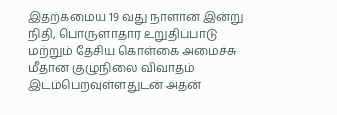இதற்கமைய 19 வது நாளான இன்று நிதி, பொருளாதார உறுதிப்பாடு மற்றும் தேசிய கொள்கை அமைச்சு மீதான குழுநிலை விவாதம் இடம்பெறவுள்ளதுடன் அதன்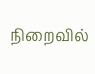நிறைவில்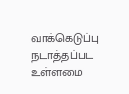வாக்கெடுப்பு நடாத்தப்பட உள்ளமை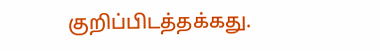குறிப்பிடத்தக்கது.